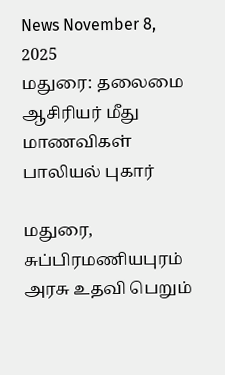News November 8, 2025
மதுரை: தலைமை ஆசிரியர் மீது மாணவிகள் பாலியல் புகார்

மதுரை, சுப்பிரமணியபுரம் அரசு உதவி பெறும்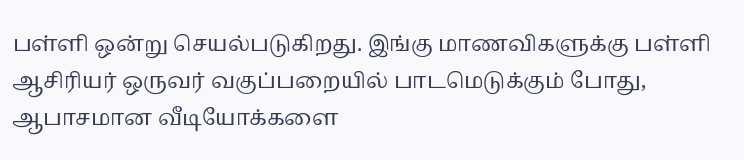பள்ளி ஒன்று செயல்படுகிறது. இங்கு மாணவிகளுக்கு பள்ளி ஆசிரியர் ஒருவர் வகுப்பறையில் பாடமெடுக்கும் போது, ஆபாசமான வீடியோக்களை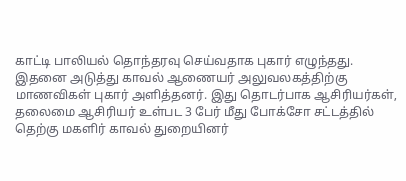காட்டி பாலியல் தொந்தரவு செய்வதாக புகார் எழுந்தது. இதனை அடுத்து காவல் ஆணையர் அலுவலகத்திற்கு மாணவிகள் புகார் அளித்தனர். இது தொடர்பாக ஆசிரியர்கள், தலைமை ஆசிரியர் உள்பட 3 பேர் மீது போக்சோ சட்டத்தில் தெற்கு மகளிர் காவல் துறையினர்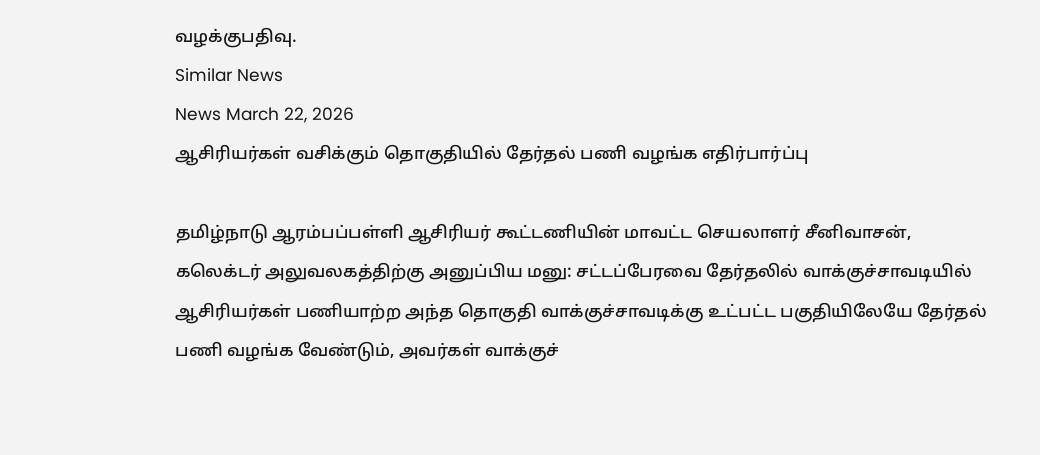வழக்குபதிவு.
Similar News
News March 22, 2026
ஆசிரியர்கள் வசிக்கும் தொகுதியில் தேர்தல் பணி வழங்க எதிர்பார்ப்பு

தமிழ்நாடு ஆரம்பப்பள்ளி ஆசிரியர் கூட்டணியின் மாவட்ட செயலாளர் சீனிவாசன், கலெக்டர் அலுவலகத்திற்கு அனுப்பிய மனு: சட்டப்பேரவை தேர்தலில் வாக்குச்சாவடியில் ஆசிரியர்கள் பணியாற்ற அந்த தொகுதி வாக்குச்சாவடிக்கு உட்பட்ட பகுதியிலேயே தேர்தல் பணி வழங்க வேண்டும், அவர்கள் வாக்குச்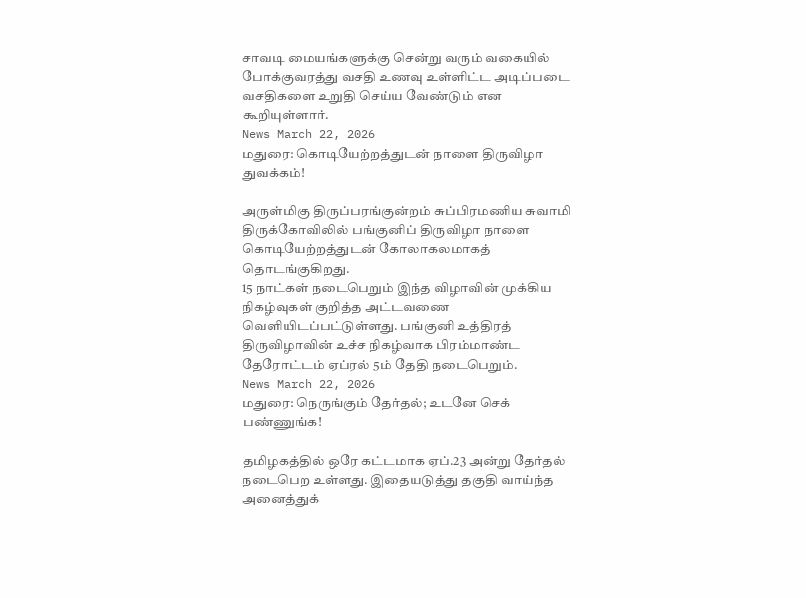சாவடி மையங்களுக்கு சென்று வரும் வகையில் போக்குவரத்து வசதி உணவு உள்ளிட்ட அடிப்படை வசதிகளை உறுதி செய்ய வேண்டும் என கூறியுள்ளார்.
News March 22, 2026
மதுரை: கொடியேற்றத்துடன் நாளை திருவிழா துவக்கம்!

அருள்மிகு திருப்பரங்குன்றம் சுப்பிரமணிய சுவாமி திருக்கோவிலில் பங்குனிப் திருவிழா நாளை கொடியேற்றத்துடன் கோலாகலமாகத் தொடங்குகிறது.
15 நாட்கள் நடைபெறும் இந்த விழாவின் முக்கிய நிகழ்வுகள் குறித்த அட்டவணை வெளியிடப்பட்டுள்ளது. பங்குனி உத்திரத் திருவிழாவின் உச்ச நிகழ்வாக பிரம்மாண்ட தேரோட்டம் ஏப்ரல் 5ம் தேதி நடைபெறும்.
News March 22, 2026
மதுரை: நெருங்கும் தேர்தல்; உடனே செக் பண்ணுங்க!

தமிழகத்தில் ஒரே கட்டமாக ஏப்.23 அன்று தேர்தல் நடைபெற உள்ளது. இதையடுத்து தகுதி வாய்ந்த அனைத்துக்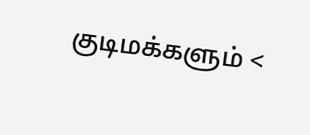குடிமக்களும் <